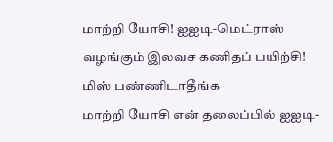மாற்றி யோசி! ஐஐடி-மெட்ராஸ் வழங்கும் இலவச கணிதப் பயிற்சி! மிஸ் பண்ணிடாதீங்க
மாற்றி யோசி என் தலைப்பில் ஐஐடி-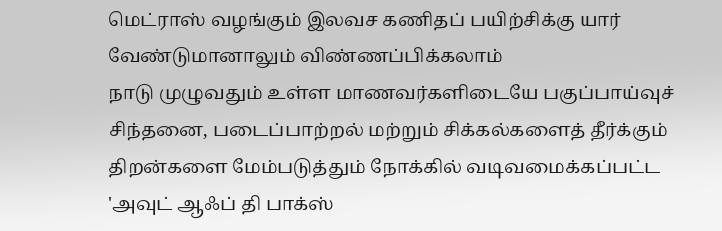மெட்ராஸ் வழங்கும் இலவச கணிதப் பயிற்சிக்கு யார் வேண்டுமானாலும் விண்ணப்பிக்கலாம்
நாடு முழுவதும் உள்ள மாணவர்களிடையே பகுப்பாய்வுச் சிந்தனை, படைப்பாற்றல் மற்றும் சிக்கல்களைத் தீர்க்கும் திறன்களை மேம்படுத்தும் நோக்கில் வடிவமைக்கப்பட்ட 'அவுட் ஆஃப் தி பாக்ஸ்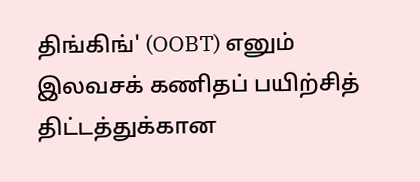திங்கிங்' (OOBT) எனும் இலவசக் கணிதப் பயிற்சித் திட்டத்துக்கான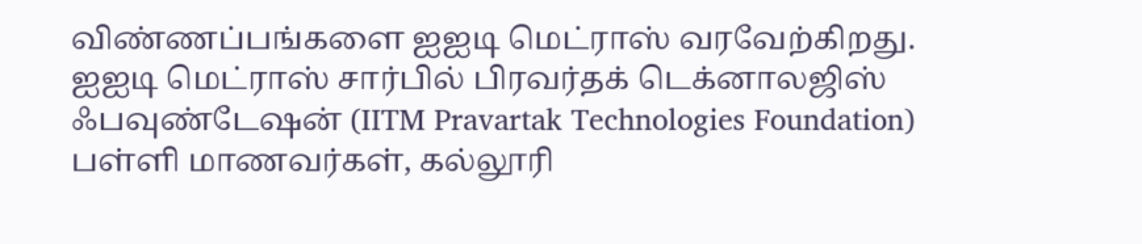விண்ணப்பங்களை ஐஐடி மெட்ராஸ் வரவேற்கிறது.
ஐஐடி மெட்ராஸ் சார்பில் பிரவர்தக் டெக்னாலஜிஸ் ஃபவுண்டேஷன் (IITM Pravartak Technologies Foundation) பள்ளி மாணவர்கள், கல்லூரி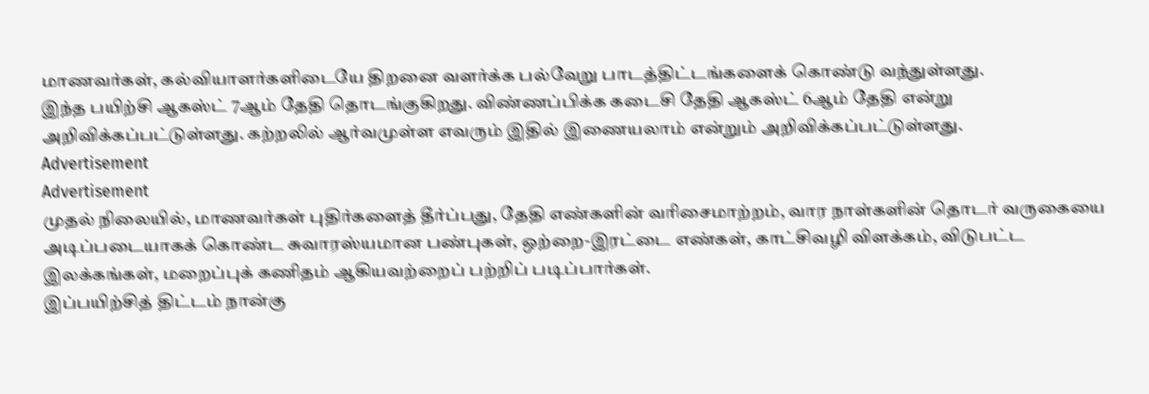மாணவர்கள், கல்வியாளர்களிடையே திறனை வளர்க்க பல்வேறு பாடத்திட்டங்களைக் கொண்டு வந்துள்ளது.
இந்த பயிற்சி ஆகஸ்ட் 7ஆம் தேதி தொடங்குகிறது. விண்ணப்பிக்க கடைசி தேதி ஆகஸ்ட் 6ஆம் தேதி என்று அறிவிக்கப்பட்டுள்ளது. கற்றலில் ஆர்வமுள்ள எவரும் இதில் இணையலாம் என்றும் அறிவிக்கப்பட்டுள்ளது.
Advertisement
Advertisement
முதல் நிலையில், மாணவர்கள் புதிர்களைத் தீர்ப்பது, தேதி எண்களின் வரிசைமாற்றம், வார நாள்களின் தொடர் வருகையை அடிப்படையாகக் கொண்ட சுவாரஸ்யமான பண்புகள், ஒற்றை-இரட்டை எண்கள், காட்சிவழி விளக்கம், விடுபட்ட இலக்கங்கள், மறைப்புக் கணிதம் ஆகியவற்றைப் பற்றிப் படிப்பார்கள்.
இப்பயிற்சித் திட்டம் நான்கு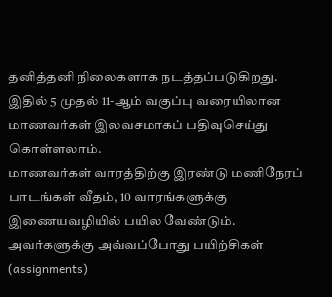தனித்தனி நிலைகளாக நடத்தப்படுகிறது.
இதில் 5 முதல் 11-ஆம் வகுப்பு வரையிலான மாணவர்கள் இலவசமாகப் பதிவுசெய்து கொள்ளலாம்.
மாணவர்கள் வாரத்திற்கு இரண்டு மணிநேரப் பாடங்கள் வீதம், 10 வாரங்களுக்கு இணையவழியில் பயில வேண்டும்.
அவர்களுக்கு அவ்வப்போது பயிற்சிகள் (assignments)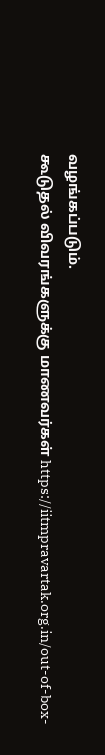வழங்கப்படும்.
கூடுதல் விவரங்களுக்கு மாணவர்கள் https://iitmpravartak.org.in/out-of-box-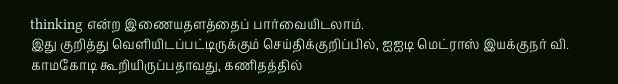thinking என்ற இணையதளத்தைப் பார்வையிடலாம்.
இது குறித்து வெளியிடப்பட்டிருக்கும் செய்திக்குறிப்பில், ஐஐடி மெட்ராஸ் இயக்குநர் வி. காமகோடி கூறியிருப்பதாவது, கணிதத்தில்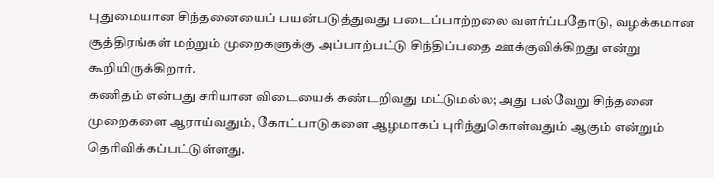புதுமையான சிந்தனையைப் பயன்படுத்துவது படைப்பாற்றலை வளர்ப்பதோடு, வழக்கமான சூத்திரங்கள் மற்றும் முறைகளுக்கு அப்பாற்பட்டு சிந்திப்பதை ஊக்குவிக்கிறது என்று கூறியிருக்கிறார்.
கணிதம் என்பது சரியான விடையைக் கண்டறிவது மட்டுமல்ல; அது பல்வேறு சிந்தனை முறைகளை ஆராய்வதும், கோட்பாடுகளை ஆழமாகப் புரிந்துகொள்வதும் ஆகும் என்றும் தெரிவிக்கப்பட்டுள்ளது.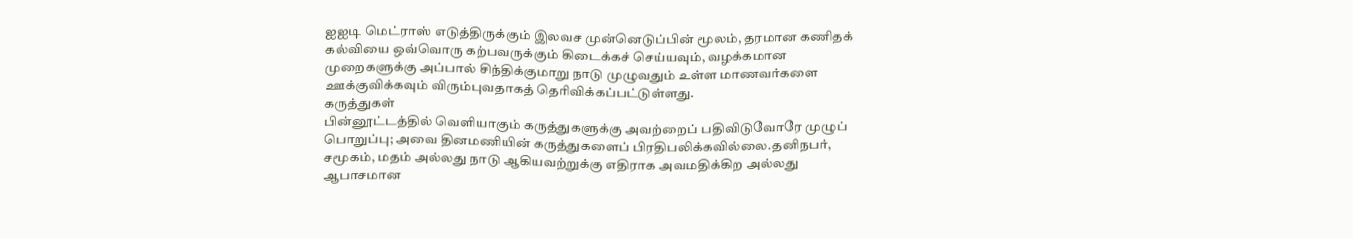ஐஐடி மெட்ராஸ் எடுத்திருக்கும் இலவச முன்னெடுப்பின் மூலம், தரமான கணிதக் கல்வியை ஒவ்வொரு கற்பவருக்கும் கிடைக்கச் செய்யவும், வழக்கமான முறைகளுக்கு அப்பால் சிந்திக்குமாறு நாடு முழுவதும் உள்ள மாணவர்களை ஊக்குவிக்கவும் விரும்புவதாகத் தெரிவிக்கப்பட்டுள்ளது.
கருத்துகள்
பின்னூட்டத்தில் வெளியாகும் கருத்துகளுக்கு அவற்றைப் பதிவிடுவோரே முழுப் பொறுப்பு; அவை தினமணியின் கருத்துகளைப் பிரதிபலிக்கவில்லை.தனிநபர், சமூகம், மதம் அல்லது நாடு ஆகியவற்றுக்கு எதிராக அவமதிக்கிற அல்லது ஆபாசமான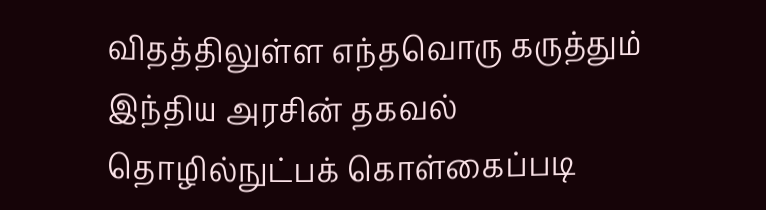விதத்திலுள்ள எந்தவொரு கருத்தும் இந்திய அரசின் தகவல் தொழில்நுட்பக் கொள்கைப்படி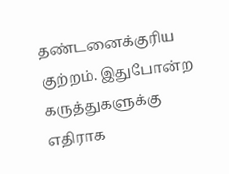தண்டனைக்குரிய குற்றம். இதுபோன்ற கருத்துகளுக்கு எதிராக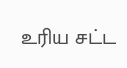உரிய சட்ட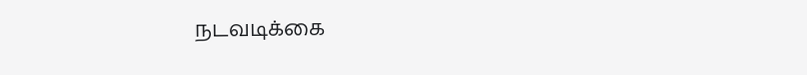நடவடிக்கை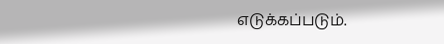எடுக்கப்படும்.